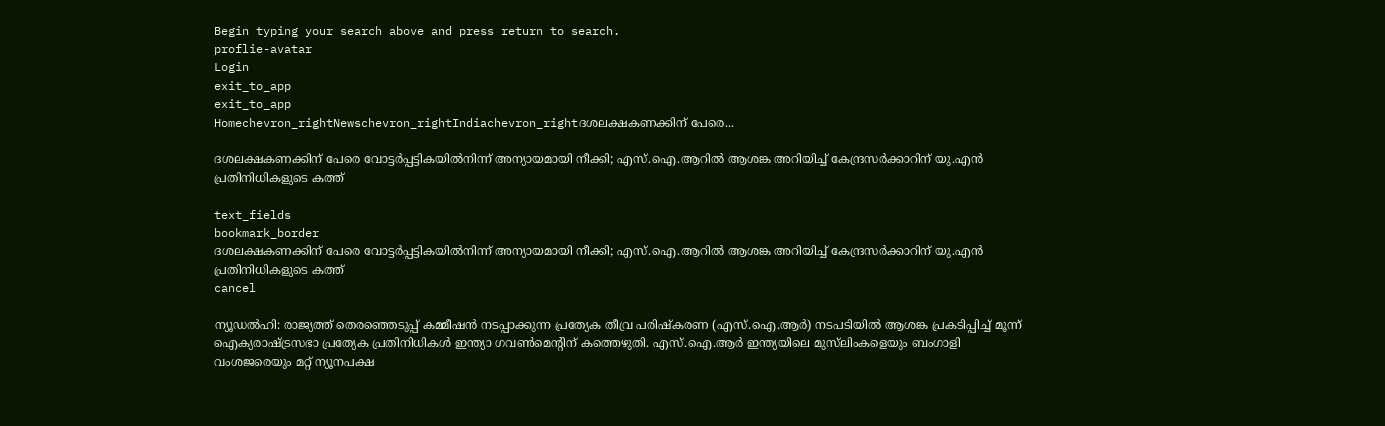Begin typing your search above and press return to search.
proflie-avatar
Login
exit_to_app
exit_to_app
Homechevron_rightNewschevron_rightIndiachevron_rightദശലക്ഷകണക്കിന് പേരെ...

ദശലക്ഷകണക്കിന് പേരെ വോട്ടർപ്പട്ടികയിൽനിന്ന് അന്യായമായി നീക്കി; എസ്.ഐ.ആറിൽ ആശങ്ക അറിയിച്ച് കേന്ദ്രസർക്കാറിന് യു.എൻ പ്രതിനിധികളുടെ കത്ത്

text_fields
bookmark_border
ദശലക്ഷകണക്കിന് പേരെ വോട്ടർപ്പട്ടികയിൽനിന്ന് അന്യായമായി നീക്കി; എസ്.ഐ.ആറിൽ ആശങ്ക അറിയിച്ച് കേന്ദ്രസർക്കാറിന് യു.എൻ പ്രതിനിധികളുടെ കത്ത്
cancel

ന്യൂഡൽഹി: രാജ്യത്ത് തെരഞ്ഞെടുപ്പ് കമ്മീഷൻ നടപ്പാക്കുന്ന പ്രത്യേക തീവ്ര പരിഷ്കരണ (എസ്.ഐ.ആർ) നടപടിയിൽ ആശങ്ക പ്രകടിപ്പിച്ച് മൂന്ന് ഐക്യരാഷ്ട്രസഭാ പ്രത്യേക പ്രതിനിധികൾ ഇന്ത്യാ ഗവൺമെന്റിന് കത്തെഴുതി. എസ്.ഐ.ആർ ഇന്ത്യയിലെ മുസ്‌ലിംകളെയും ബംഗാളി വംശജരെയും മറ്റ് ന്യൂനപക്ഷ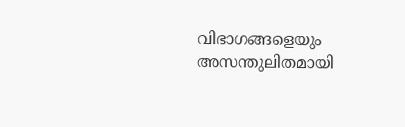വിഭാഗങ്ങളെയും അസന്തുലിതമായി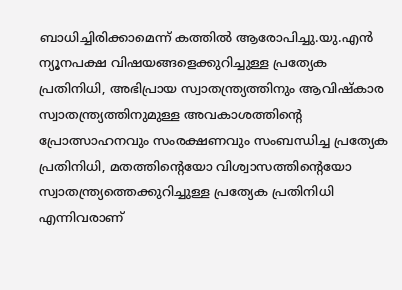ബാധിച്ചിരിക്കാമെന്ന് കത്തിൽ ആരോപിച്ചു.യു.എൻ ന്യൂനപക്ഷ വിഷയങ്ങളെക്കുറിച്ചുള്ള പ്രത്യേക പ്രതിനിധി, അഭിപ്രായ സ്വാതന്ത്ര്യത്തിനും ആവിഷ്കാര സ്വാതന്ത്ര്യത്തിനുമുള്ള അവകാശത്തിന്റെ പ്രോത്സാഹനവും സംരക്ഷണവും സംബന്ധിച്ച പ്രത്യേക പ്രതിനിധി, മതത്തിന്റെയോ വിശ്വാസത്തിന്റെയോ സ്വാതന്ത്ര്യത്തെക്കുറിച്ചുള്ള പ്രത്യേക പ്രതിനിധി എന്നിവരാണ്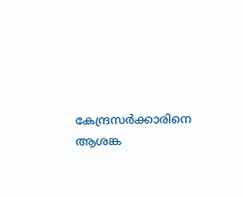കേന്ദ്രസർക്കാരിനെ ആശങ്ക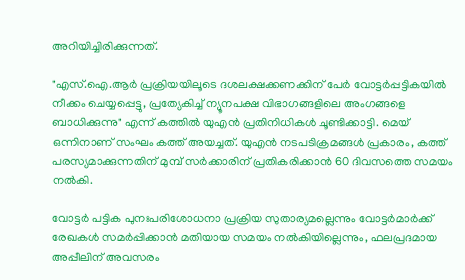അറിയിച്ചിരിക്കുന്നത്.

"എസ്‌.ഐ.ആർ പ്രക്രിയയിലൂടെ ദശലക്ഷക്കണക്കിന് പേർ വോട്ടർപ്പട്ടികയിൽ നീക്കം ചെയ്യപ്പെട്ടു, പ്രത്യേകിച്ച് ന്യൂനപക്ഷ വിഭാഗങ്ങളിലെ അംഗങ്ങളെ ബാധിക്കുന്നു" എന്ന് കത്തിൽ യുഎൻ പ്രതിനിധികൾ ചൂണ്ടിക്കാട്ടി. മെയ് ഒന്നിനാണ് സംഘം കത്ത് അയച്ചത്. യുഎൻ നടപടിക്രമങ്ങൾ പ്രകാരം, കത്ത് പരസ്യമാക്കുന്നതിന് മുമ്പ് സർക്കാരിന് പ്രതികരിക്കാൻ 60 ദിവസത്തെ സമയം നൽകി.

വോട്ടർ പട്ടിക പുനഃപരിശോധനാ പ്രക്രിയ സുതാര്യമല്ലെന്നും വോട്ടർമാർക്ക് രേഖകൾ സമർപ്പിക്കാൻ മതിയായ സമയം നൽകിയില്ലെന്നും, ഫലപ്രദമായ അപ്പീലിന് അവസരം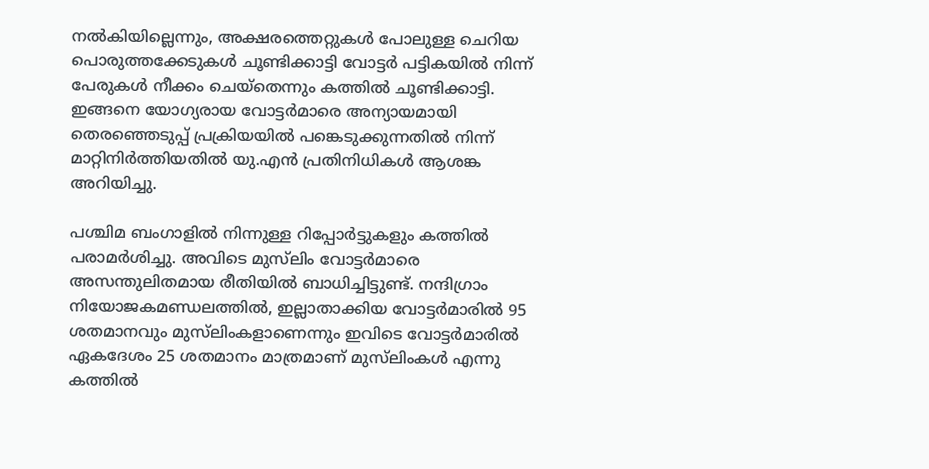നൽകിയില്ലെന്നും, അക്ഷരത്തെറ്റുകൾ പോലുള്ള ചെറിയ പൊരുത്തക്കേടുകൾ ചൂണ്ടിക്കാട്ടി വോട്ടർ പട്ടികയിൽ നിന്ന് പേരുകൾ നീക്കം ചെയ്തെന്നും കത്തിൽ ചൂണ്ടിക്കാട്ടി. ഇങ്ങനെ യോഗ്യരായ വോട്ടർമാരെ അന്യായമായി തെരഞ്ഞെടുപ്പ് പ്രക്രിയയിൽ പങ്കെടുക്കുന്നതിൽ നിന്ന് മാറ്റിനിർത്തിയതിൽ യു.എൻ പ്രതിനിധികൾ ആശങ്ക അറിയിച്ചു.

പശ്ചിമ ബംഗാളിൽ നിന്നുള്ള റിപ്പോർട്ടുകളും കത്തിൽ പരാമർശിച്ചു. അവിടെ മുസ്‌ലിം വോട്ടർമാരെ അസന്തുലിതമായ രീതിയിൽ ബാധിച്ചിട്ടുണ്ട്. നന്ദിഗ്രാം നിയോജകമണ്ഡലത്തിൽ, ഇല്ലാതാക്കിയ വോട്ടർമാരിൽ 95 ശതമാനവും മുസ്‌ലിംകളാണെന്നും ഇവിടെ വോട്ടർമാരിൽ ഏകദേശം 25 ശതമാനം മാത്രമാണ് മുസ്‌ലിംകൾ എന്നു കത്തിൽ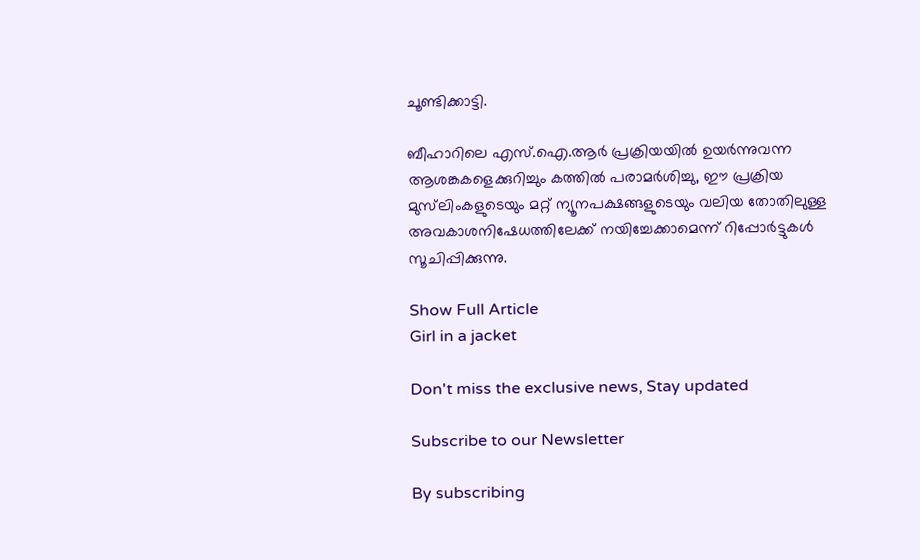ചൂണ്ടിക്കാട്ടി.

ബീഹാറിലെ എസ്.ഐ.ആർ പ്രക്രിയയിൽ ഉയർന്നുവന്ന ആശങ്കകളെക്കുറിച്ചും കത്തിൽ പരാമർശിച്ചു, ഈ പ്രക്രിയ മുസ്‌ലിംകളുടെയും മറ്റ് ന്യൂനപക്ഷങ്ങളുടെയും വലിയ തോതിലുള്ള അവകാശനിഷേധത്തിലേക്ക് നയിച്ചേക്കാമെന്ന് റിപ്പോർട്ടുകൾ സൂചിപ്പിക്കുന്നു.

Show Full Article
Girl in a jacket

Don't miss the exclusive news, Stay updated

Subscribe to our Newsletter

By subscribing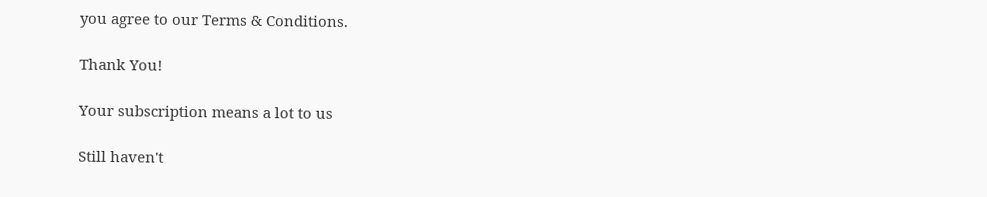you agree to our Terms & Conditions.

Thank You!

Your subscription means a lot to us

Still haven't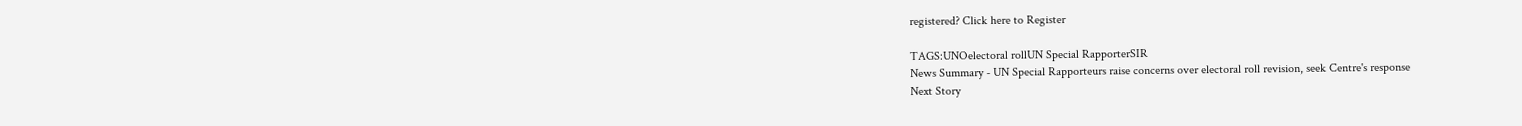registered? Click here to Register

TAGS:UNOelectoral rollUN Special RapporterSIR
News Summary - UN Special Rapporteurs raise concerns over electoral roll revision, seek Centre's response
Next Story